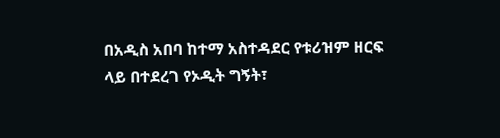በአዲስ አበባ ከተማ አስተዳደር የቱሪዝም ዘርፍ ላይ በተደረገ የኦዲት ግኝት፣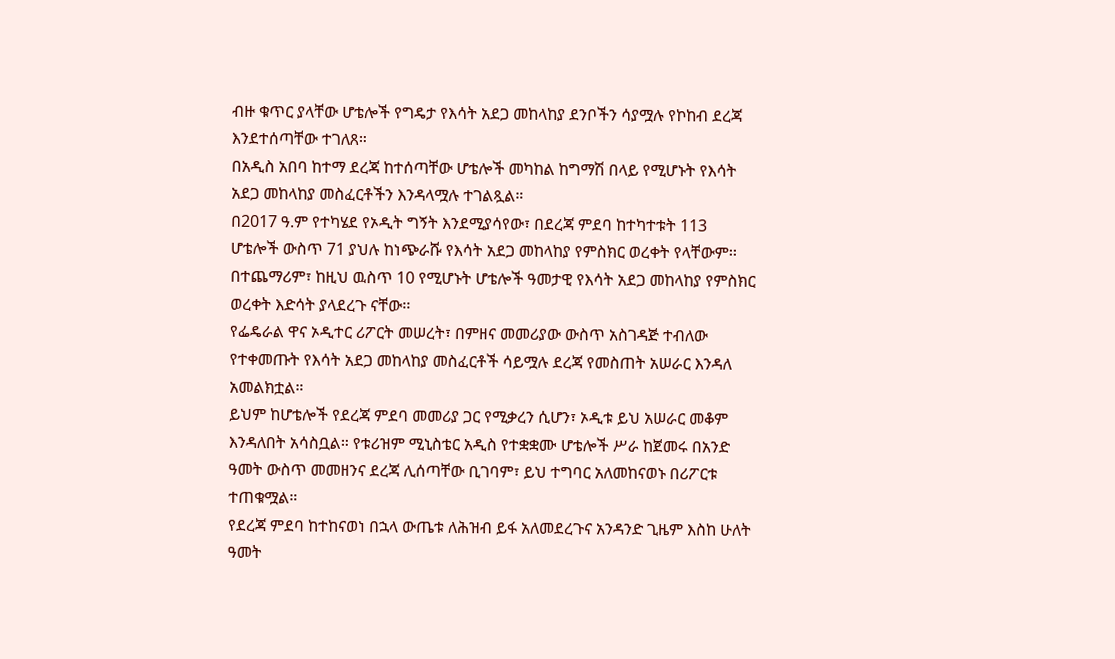ብዙ ቁጥር ያላቸው ሆቴሎች የግዴታ የእሳት አደጋ መከላከያ ደንቦችን ሳያሟሉ የኮከብ ደረጃ እንደተሰጣቸው ተገለጸ።
በአዲስ አበባ ከተማ ደረጃ ከተሰጣቸው ሆቴሎች መካከል ከግማሽ በላይ የሚሆኑት የእሳት አደጋ መከላከያ መስፈርቶችን እንዳላሟሉ ተገልጿል።
በ2017 ዓ.ም የተካሄደ የኦዲት ግኝት እንደሚያሳየው፣ በደረጃ ምደባ ከተካተቱት 113 ሆቴሎች ውስጥ 71 ያህሉ ከነጭራሹ የእሳት አደጋ መከላከያ የምስክር ወረቀት የላቸውም፡፡
በተጨማሪም፣ ከዚህ ዉስጥ 10 የሚሆኑት ሆቴሎች ዓመታዊ የእሳት አደጋ መከላከያ የምስክር ወረቀት እድሳት ያላደረጉ ናቸው፡፡
የፌዴራል ዋና ኦዲተር ሪፖርት መሠረት፣ በምዘና መመሪያው ውስጥ አስገዳጅ ተብለው የተቀመጡት የእሳት አደጋ መከላከያ መስፈርቶች ሳይሟሉ ደረጃ የመስጠት አሠራር እንዳለ አመልክቷል።
ይህም ከሆቴሎች የደረጃ ምደባ መመሪያ ጋር የሚቃረን ሲሆን፣ ኦዲቱ ይህ አሠራር መቆም እንዳለበት አሳስቧል። የቱሪዝም ሚኒስቴር አዲስ የተቋቋሙ ሆቴሎች ሥራ ከጀመሩ በአንድ ዓመት ውስጥ መመዘንና ደረጃ ሊሰጣቸው ቢገባም፣ ይህ ተግባር አለመከናወኑ በሪፖርቱ ተጠቁሟል።
የደረጃ ምደባ ከተከናወነ በኋላ ውጤቱ ለሕዝብ ይፋ አለመደረጉና አንዳንድ ጊዜም እስከ ሁለት ዓመት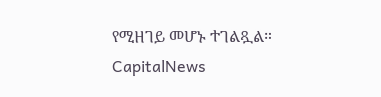የሚዘገይ መሆኑ ተገልጿል።
CapitalNews